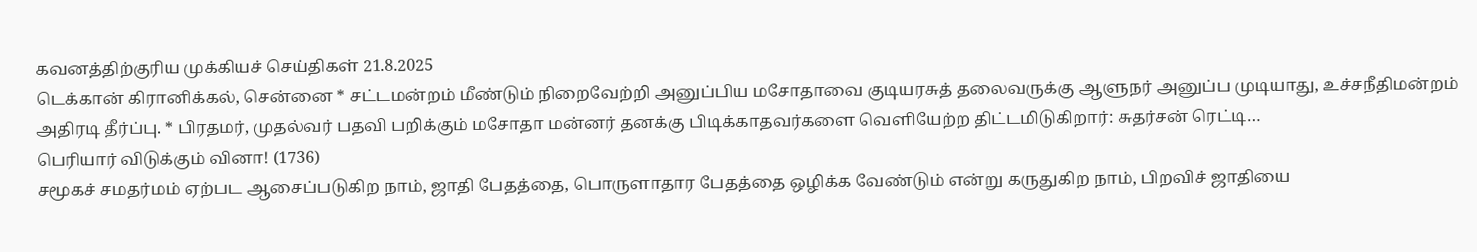கவனத்திற்குரிய முக்கியச் செய்திகள் 21.8.2025
டெக்கான் கிரானிக்கல், சென்னை * சட்டமன்றம் மீண்டும் நிறைவேற்றி அனுப்பிய மசோதாவை குடியரசுத் தலைவருக்கு ஆளுநர் அனுப்ப முடியாது, உச்சநீதிமன்றம் அதிரடி தீர்ப்பு. * பிரதமர், முதல்வர் பதவி பறிக்கும் மசோதா மன்னர் தனக்கு பிடிக்காதவர்களை வெளியேற்ற திட்டமிடுகிறார்: சுதர்சன் ரெட்டி…
பெரியார் விடுக்கும் வினா! (1736)
சமூகச் சமதர்மம் ஏற்பட ஆசைப்படுகிற நாம், ஜாதி பேதத்தை, பொருளாதார பேதத்தை ஒழிக்க வேண்டும் என்று கருதுகிற நாம், பிறவிச் ஜாதியை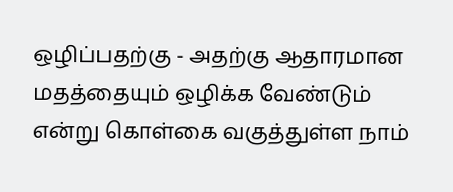ஒழிப்பதற்கு - அதற்கு ஆதாரமான மதத்தையும் ஒழிக்க வேண்டும் என்று கொள்கை வகுத்துள்ள நாம்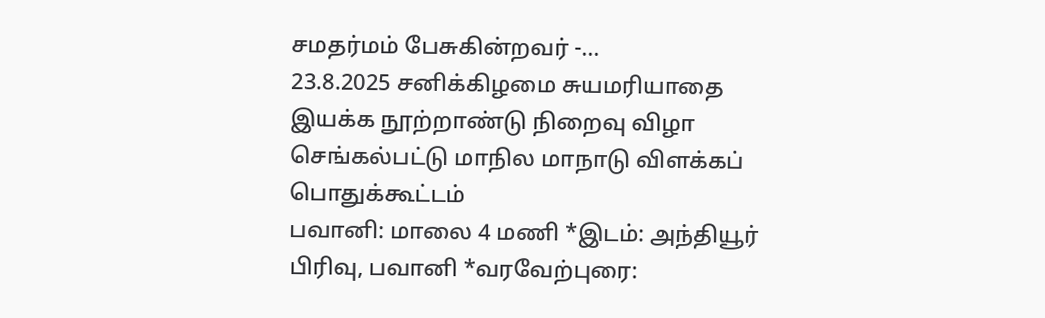சமதர்மம் பேசுகின்றவர் -…
23.8.2025 சனிக்கிழமை சுயமரியாதை இயக்க நூற்றாண்டு நிறைவு விழா செங்கல்பட்டு மாநில மாநாடு விளக்கப் பொதுக்கூட்டம்
பவானி: மாலை 4 மணி *இடம்: அந்தியூர் பிரிவு, பவானி *வரவேற்புரை: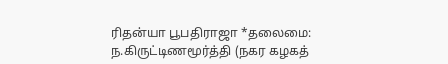ரிதன்யா பூபதிராஜா *தலைமை: ந.கிருட்டிணமூர்த்தி (நகர கழகத்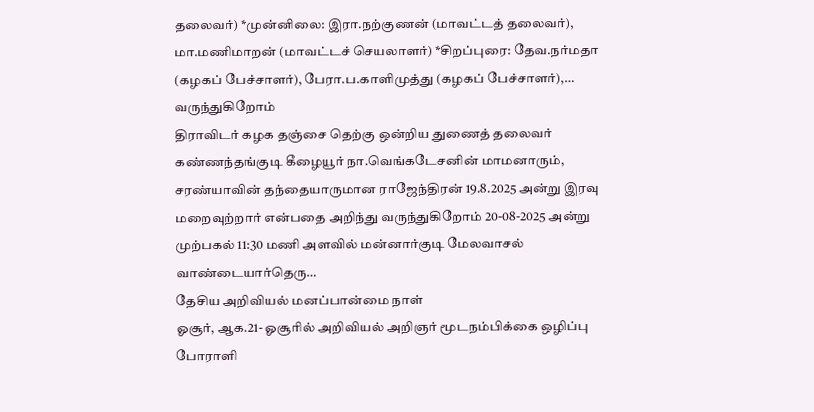தலைவர்) *முன்னிலை: இரா.நற்குணன் (மாவட்டத் தலைவர்), மா.மணிமாறன் (மாவட்டச் செயலாளர்) *சிறப்புரை: தேவ.நர்மதா (கழகப் பேச்சாளர்), பேரா.ப.காளிமுத்து (கழகப் பேச்சாளர்),…
வருந்துகிறோம்
திராவிடர் கழக தஞ்சை தெற்கு ஒன்றிய துணைத் தலைவர் கண்ணந்தங்குடி கீழையூர் நா.வெங்கடேசனின் மாமனாரும், சரண்யாவின் தந்தையாருமான ராஜேந்திரன் 19.8.2025 அன்று இரவு மறைவுற்றார் என்பதை அறிந்து வருந்துகிறோம் 20-08-2025 அன்று முற்பகல் 11:30 மணி அளவில் மன்னார்குடி மேலவாசல் வாண்டையார்தெரு…
தேசிய அறிவியல் மனப்பான்மை நாள்
ஓசூர், ஆக.21- ஓசூரில் அறிவியல் அறிஞர் மூடநம்பிக்கை ஒழிப்பு போராளி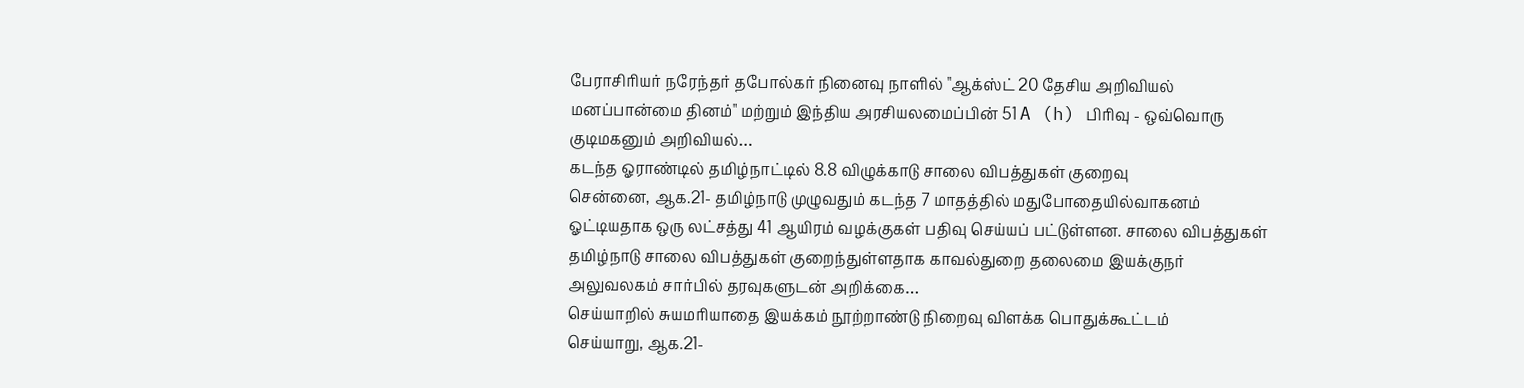பேராசிரியர் நரேந்தர் தபோல்கர் நினைவு நாளில் "ஆக்ஸ்ட் 20 தேசிய அறிவியல் மனப்பான்மை தினம்" மற்றும் இந்திய அரசியலமைப்பின் 51 A (h) பிரிவு - ஒவ்வொரு குடிமகனும் அறிவியல்…
கடந்த ஓராண்டில் தமிழ்நாட்டில் 8.8 விழுக்காடு சாலை விபத்துகள் குறைவு
சென்னை, ஆக.21- தமிழ்நாடு முழுவதும் கடந்த 7 மாதத்தில் மதுபோதையில்வாகனம் ஓட்டியதாக ஒரு லட்சத்து 41 ஆயிரம் வழக்குகள் பதிவு செய்யப் பட்டுள்ளன. சாலை விபத்துகள் தமிழ்நாடு சாலை விபத்துகள் குறைந்துள்ளதாக காவல்துறை தலைமை இயக்குநர் அலுவலகம் சார்பில் தரவுகளுடன் அறிக்கை…
செய்யாறில் சுயமரியாதை இயக்கம் நூற்றாண்டு நிறைவு விளக்க பொதுக்கூட்டம்
செய்யாறு, ஆக.21-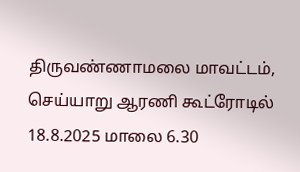திருவண்ணாமலை மாவட்டம், செய்யாறு ஆரணி கூட்ரோடில் 18.8.2025 மாலை 6.30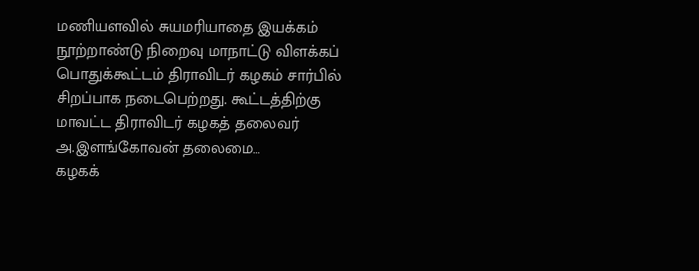மணியளவில் சுயமரியாதை இயக்கம் நூற்றாண்டு நிறைவு மாநாட்டு விளக்கப் பொதுக்கூட்டம் திராவிடர் கழகம் சார்பில் சிறப்பாக நடைபெற்றது. கூட்டத்திற்கு மாவட்ட திராவிடர் கழகத் தலைவர் அ.இளங்கோவன் தலைமை…
கழகக்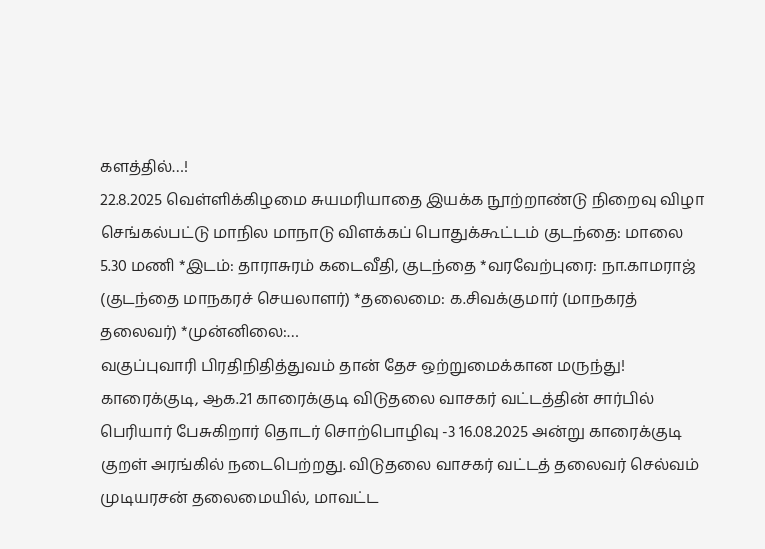களத்தில்…!
22.8.2025 வெள்ளிக்கிழமை சுயமரியாதை இயக்க நூற்றாண்டு நிறைவு விழா செங்கல்பட்டு மாநில மாநாடு விளக்கப் பொதுக்கூட்டம் குடந்தை: மாலை 5.30 மணி *இடம்: தாராசுரம் கடைவீதி, குடந்தை *வரவேற்புரை: நா.காமராஜ் (குடந்தை மாநகரச் செயலாளர்) *தலைமை: க.சிவக்குமார் (மாநகரத் தலைவர்) *முன்னிலை:…
வகுப்புவாரி பிரதிநிதித்துவம் தான் தேச ஒற்றுமைக்கான மருந்து!
காரைக்குடி, ஆக.21 காரைக்குடி விடுதலை வாசகர் வட்டத்தின் சார்பில் பெரியார் பேசுகிறார் தொடர் சொற்பொழிவு -3 16.08.2025 அன்று காரைக்குடி குறள் அரங்கில் நடைபெற்றது. விடுதலை வாசகர் வட்டத் தலைவர் செல்வம் முடியரசன் தலைமையில், மாவட்ட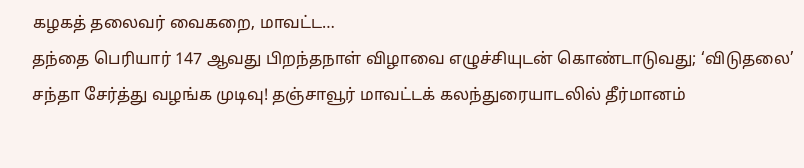கழகத் தலைவர் வைகறை, மாவட்ட…
தந்தை பெரியார் 147 ஆவது பிறந்தநாள் விழாவை எழுச்சியுடன் கொண்டாடுவது; ‘விடுதலை’ சந்தா சேர்த்து வழங்க முடிவு! தஞ்சாவூர் மாவட்டக் கலந்துரையாடலில் தீர்மானம்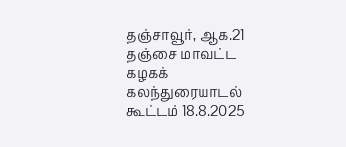தஞ்சாவூர், ஆக.21 தஞ்சை மாவட்ட கழகக் கலந்துரையாடல் கூட்டம் 18.8.2025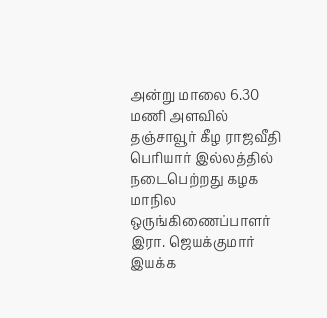அன்று மாலை 6.30 மணி அளவில் தஞ்சாவூர் கீழ ராஜவீதி பெரியார் இல்லத்தில் நடைபெற்றது கழக மாநில ஒருங்கிணைப்பாளர் இரா. ஜெயக்குமார் இயக்க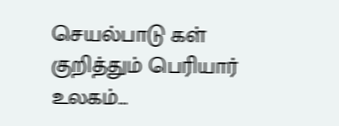செயல்பாடு கள் குறித்தும் பெரியார் உலகம்…